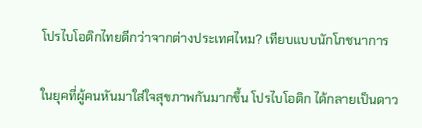โปรไบโอติกไทยดีกว่าจากต่างประเทศไหม? เทียบแบบนักโภชนาการ

ในยุคที่ผู้คนหันมาใส่ใจสุขภาพกันมากขึ้น โปรไบโอติก ได้กลายเป็นดาว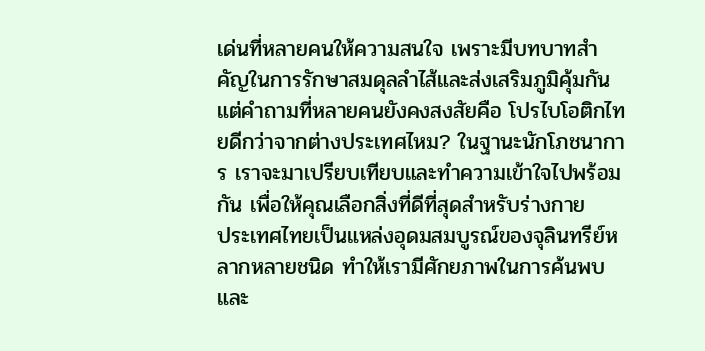เด่นที่หลายคนให้ความสนใจ เพราะมีบทบาทสำคัญในการรักษาสมดุลลำไส้และส่งเสริมภูมิคุ้มกัน แต่คำถามที่หลายคนยังคงสงสัยคือ โปรไบโอติกไทยดีกว่าจากต่างประเทศไหม? ในฐานะนักโภชนาการ เราจะมาเปรียบเทียบและทำความเข้าใจไปพร้อมกัน เพื่อให้คุณเลือกสิ่งที่ดีที่สุดสำหรับร่างกาย
ประเทศไทยเป็นแหล่งอุดมสมบูรณ์ของจุลินทรีย์หลากหลายชนิด ทำให้เรามีศักยภาพในการค้นพบและ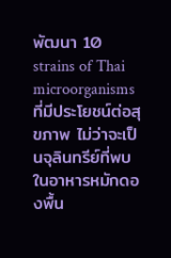พัฒนา 10 strains of Thai microorganisms ที่มีประโยชน์ต่อสุขภาพ ไม่ว่าจะเป็นจุลินทรีย์ที่พบในอาหารหมักดองพื้น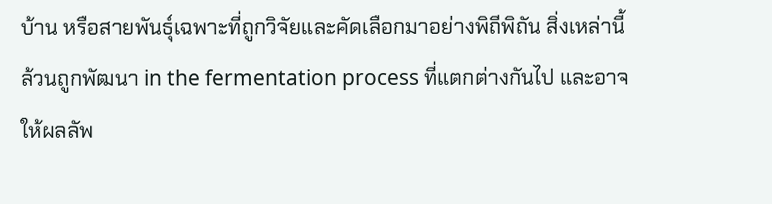บ้าน หรือสายพันธุ์เฉพาะที่ถูกวิจัยและคัดเลือกมาอย่างพิถีพิถัน สิ่งเหล่านี้ล้วนถูกพัฒนา in the fermentation process ที่แตกต่างกันไป และอาจให้ผลลัพ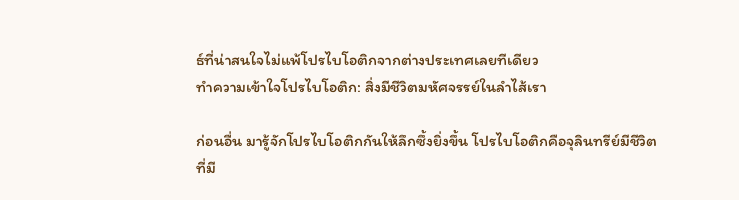ธ์ที่น่าสนใจไม่แพ้โปรไบโอติกจากต่างประเทศเลยทีเดียว
ทำความเข้าใจโปรไบโอติก: สิ่งมีชีวิตมหัศจรรย์ในลำไส้เรา

ก่อนอื่น มารู้จักโปรไบโอติกกันให้ลึกซึ้งยิ่งขึ้น โปรไบโอติกคือจุลินทรีย์มีชีวิตที่มี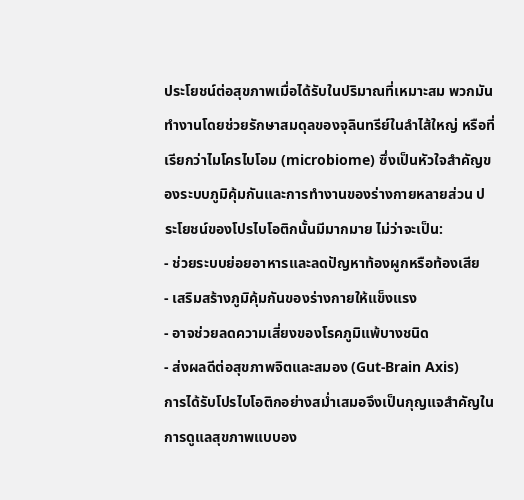ประโยชน์ต่อสุขภาพเมื่อได้รับในปริมาณที่เหมาะสม พวกมันทำงานโดยช่วยรักษาสมดุลของจุลินทรีย์ในลำไส้ใหญ่ หรือที่เรียกว่าไมโครไบโอม (microbiome) ซึ่งเป็นหัวใจสำคัญของระบบภูมิคุ้มกันและการทำงานของร่างกายหลายส่วน ประโยชน์ของโปรไบโอติกนั้นมีมากมาย ไม่ว่าจะเป็น:
- ช่วยระบบย่อยอาหารและลดปัญหาท้องผูกหรือท้องเสีย
- เสริมสร้างภูมิคุ้มกันของร่างกายให้แข็งแรง
- อาจช่วยลดความเสี่ยงของโรคภูมิแพ้บางชนิด
- ส่งผลดีต่อสุขภาพจิตและสมอง (Gut-Brain Axis)
การได้รับโปรไบโอติกอย่างสม่ำเสมอจึงเป็นกุญแจสำคัญในการดูแลสุขภาพแบบอง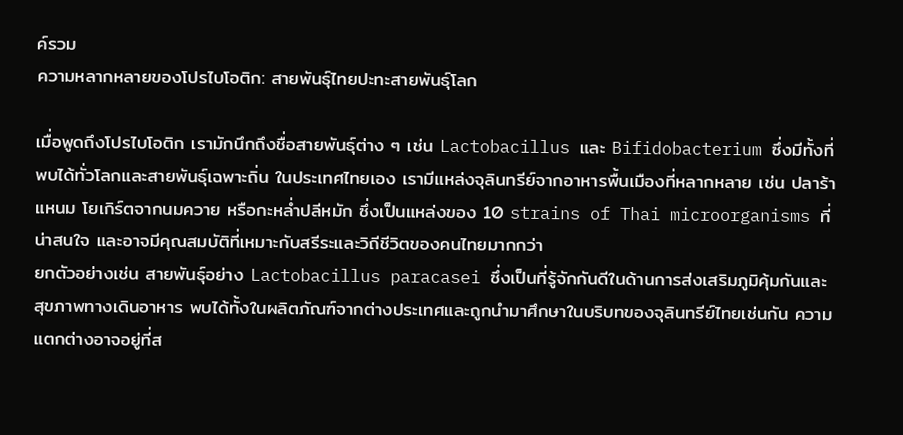ค์รวม
ความหลากหลายของโปรไบโอติก: สายพันธุ์ไทยปะทะสายพันธุ์โลก

เมื่อพูดถึงโปรไบโอติก เรามักนึกถึงชื่อสายพันธุ์ต่าง ๆ เช่น Lactobacillus และ Bifidobacterium ซึ่งมีทั้งที่พบได้ทั่วโลกและสายพันธุ์เฉพาะถิ่น ในประเทศไทยเอง เรามีแหล่งจุลินทรีย์จากอาหารพื้นเมืองที่หลากหลาย เช่น ปลาร้า แหนม โยเกิร์ตจากนมควาย หรือกะหล่ำปลีหมัก ซึ่งเป็นแหล่งของ 10 strains of Thai microorganisms ที่น่าสนใจ และอาจมีคุณสมบัติที่เหมาะกับสรีระและวิถีชีวิตของคนไทยมากกว่า
ยกตัวอย่างเช่น สายพันธุ์อย่าง Lactobacillus paracasei ซึ่งเป็นที่รู้จักกันดีในด้านการส่งเสริมภูมิคุ้มกันและสุขภาพทางเดินอาหาร พบได้ทั้งในผลิตภัณฑ์จากต่างประเทศและถูกนำมาศึกษาในบริบทของจุลินทรีย์ไทยเช่นกัน ความแตกต่างอาจอยู่ที่ส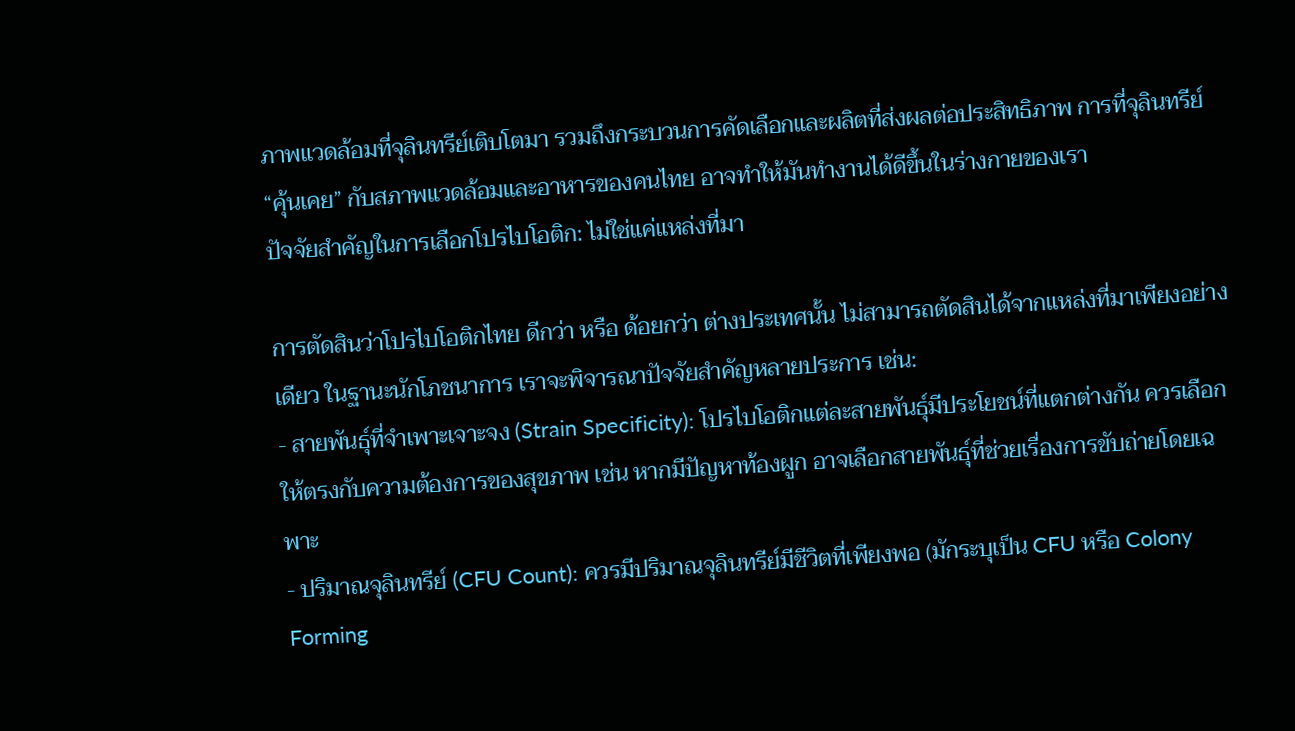ภาพแวดล้อมที่จุลินทรีย์เติบโตมา รวมถึงกระบวนการคัดเลือกและผลิตที่ส่งผลต่อประสิทธิภาพ การที่จุลินทรีย์ “คุ้นเคย” กับสภาพแวดล้อมและอาหารของคนไทย อาจทำให้มันทำงานได้ดีขึ้นในร่างกายของเรา
ปัจจัยสำคัญในการเลือกโปรไบโอติก: ไม่ใช่แค่แหล่งที่มา

การตัดสินว่าโปรไบโอติกไทย ดีกว่า หรือ ด้อยกว่า ต่างประเทศนั้น ไม่สามารถตัดสินได้จากแหล่งที่มาเพียงอย่างเดียว ในฐานะนักโภชนาการ เราจะพิจารณาปัจจัยสำคัญหลายประการ เช่น:
- สายพันธุ์ที่จำเพาะเจาะจง (Strain Specificity): โปรไบโอติกแต่ละสายพันธุ์มีประโยชน์ที่แตกต่างกัน ควรเลือกให้ตรงกับความต้องการของสุขภาพ เช่น หากมีปัญหาท้องผูก อาจเลือกสายพันธุ์ที่ช่วยเรื่องการขับถ่ายโดยเฉพาะ
- ปริมาณจุลินทรีย์ (CFU Count): ควรมีปริมาณจุลินทรีย์มีชีวิตที่เพียงพอ (มักระบุเป็น CFU หรือ Colony Forming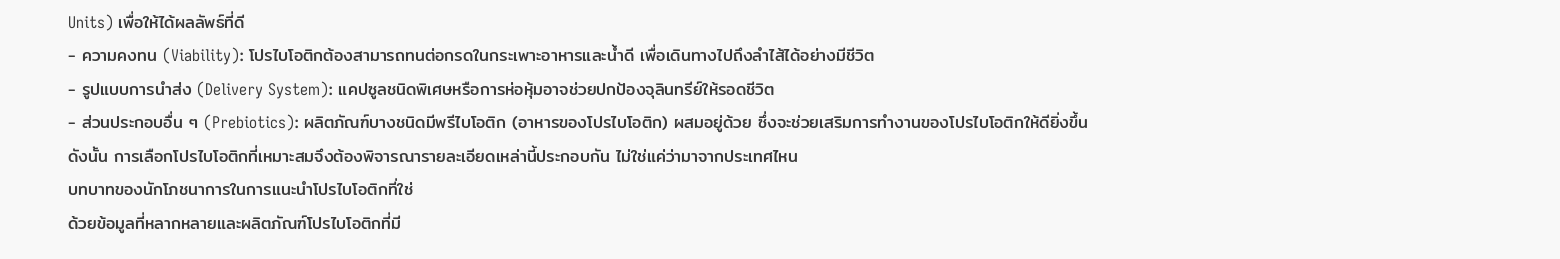Units) เพื่อให้ได้ผลลัพธ์ที่ดี
- ความคงทน (Viability): โปรไบโอติกต้องสามารถทนต่อกรดในกระเพาะอาหารและน้ำดี เพื่อเดินทางไปถึงลำไส้ได้อย่างมีชีวิต
- รูปแบบการนำส่ง (Delivery System): แคปซูลชนิดพิเศษหรือการห่อหุ้มอาจช่วยปกป้องจุลินทรีย์ให้รอดชีวิต
- ส่วนประกอบอื่น ๆ (Prebiotics): ผลิตภัณฑ์บางชนิดมีพรีไบโอติก (อาหารของโปรไบโอติก) ผสมอยู่ด้วย ซึ่งจะช่วยเสริมการทำงานของโปรไบโอติกให้ดียิ่งขึ้น
ดังนั้น การเลือกโปรไบโอติกที่เหมาะสมจึงต้องพิจารณารายละเอียดเหล่านี้ประกอบกัน ไม่ใช่แค่ว่ามาจากประเทศไหน
บทบาทของนักโภชนาการในการแนะนำโปรไบโอติกที่ใช่
ด้วยข้อมูลที่หลากหลายและผลิตภัณฑ์โปรไบโอติกที่มี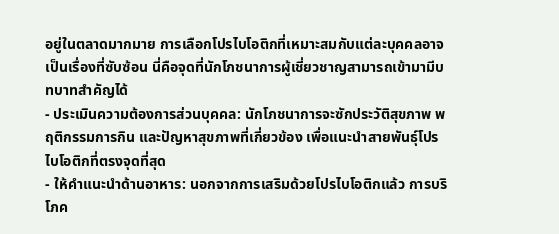อยู่ในตลาดมากมาย การเลือกโปรไบโอติกที่เหมาะสมกับแต่ละบุคคลอาจเป็นเรื่องที่ซับซ้อน นี่คือจุดที่นักโภชนาการผู้เชี่ยวชาญสามารถเข้ามามีบทบาทสำคัญได้
- ประเมินความต้องการส่วนบุคคล: นักโภชนาการจะซักประวัติสุขภาพ พฤติกรรมการกิน และปัญหาสุขภาพที่เกี่ยวข้อง เพื่อแนะนำสายพันธุ์โปรไบโอติกที่ตรงจุดที่สุด
- ให้คำแนะนำด้านอาหาร: นอกจากการเสริมด้วยโปรไบโอติกแล้ว การบริโภค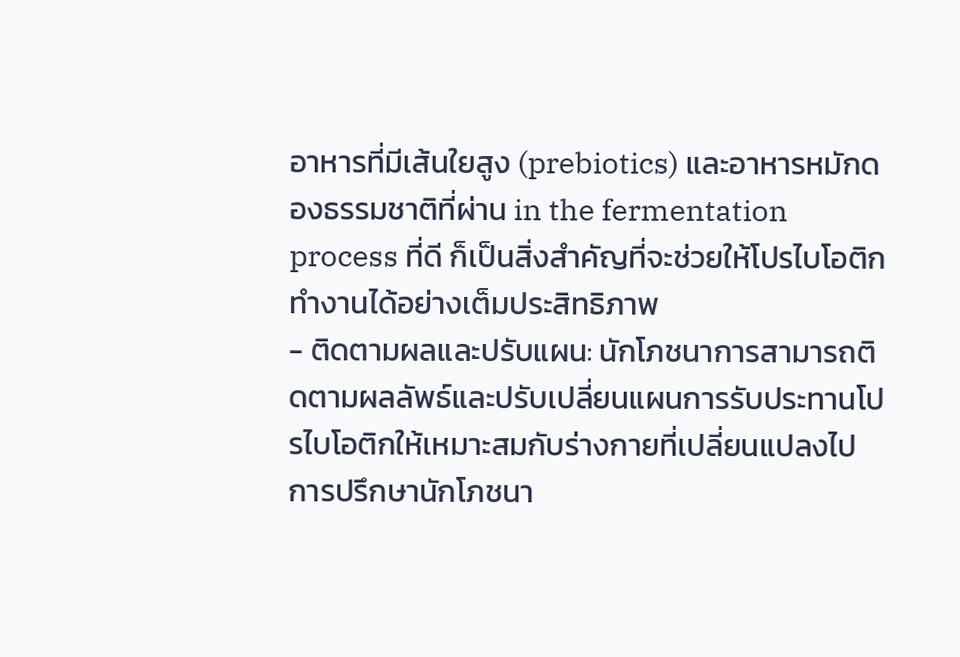อาหารที่มีเส้นใยสูง (prebiotics) และอาหารหมักดองธรรมชาติที่ผ่าน in the fermentation process ที่ดี ก็เป็นสิ่งสำคัญที่จะช่วยให้โปรไบโอติกทำงานได้อย่างเต็มประสิทธิภาพ
- ติดตามผลและปรับแผน: นักโภชนาการสามารถติดตามผลลัพธ์และปรับเปลี่ยนแผนการรับประทานโปรไบโอติกให้เหมาะสมกับร่างกายที่เปลี่ยนแปลงไป
การปรึกษานักโภชนา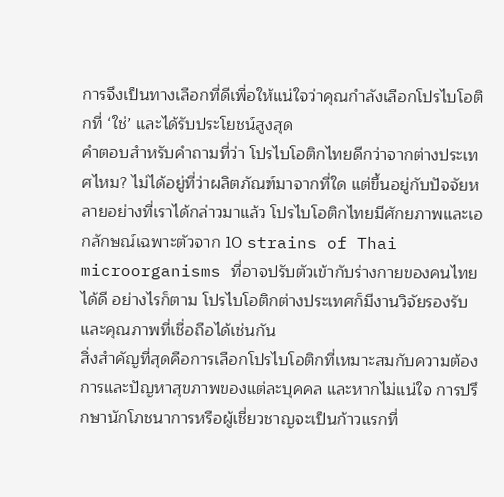การจึงเป็นทางเลือกที่ดีเพื่อให้แน่ใจว่าคุณกำลังเลือกโปรไบโอติกที่ ‘ใช่’ และได้รับประโยชน์สูงสุด
คำตอบสำหรับคำถามที่ว่า โปรไบโอติกไทยดีกว่าจากต่างประเทศไหม? ไม่ได้อยู่ที่ว่าผลิตภัณฑ์มาจากที่ใด แต่ขึ้นอยู่กับปัจจัยหลายอย่างที่เราได้กล่าวมาแล้ว โปรไบโอติกไทยมีศักยภาพและเอกลักษณ์เฉพาะตัวจาก 10 strains of Thai microorganisms ที่อาจปรับตัวเข้ากับร่างกายของคนไทยได้ดี อย่างไรก็ตาม โปรไบโอติกต่างประเทศก็มีงานวิจัยรองรับและคุณภาพที่เชื่อถือได้เช่นกัน
สิ่งสำคัญที่สุดคือการเลือกโปรไบโอติกที่เหมาะสมกับความต้องการและปัญหาสุขภาพของแต่ละบุคคล และหากไม่แน่ใจ การปรึกษานักโภชนาการหรือผู้เชี่ยวชาญจะเป็นก้าวแรกที่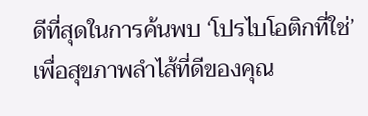ดีที่สุดในการค้นพบ ‘โปรไบโอติกที่ใช่’ เพื่อสุขภาพลำไส้ที่ดีของคุณ